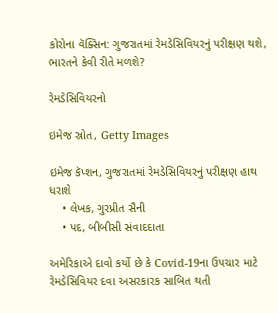કોરોના વૅક્સિન: ગુજરાતમાં રેમડેસિવિયરનું પરીક્ષણ થશે, ભારતને કેવી રીતે મળશે?

રેમડેસિવિયરનો

ઇમેજ સ્રોત, Getty Images

ઇમેજ કૅપ્શન, ગુજરાતમાં રેમડેસિવિયરનું પરીક્ષણ હાથ ધરાશે
    • લેખક, ગુરપ્રીત સૈની
    • પદ, બીબીસી સંવાદદાતા

અમેરિકાએ દાવો કર્યો છે કે Covid-19ના ઉપચાર માટે રેમડેસિવિયર દવા અસરકારક સાબિત થતી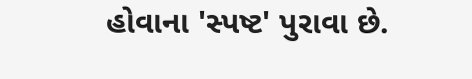હોવાના 'સ્પષ્ટ' પુરાવા છે.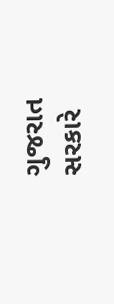ગુજરાત સરકારે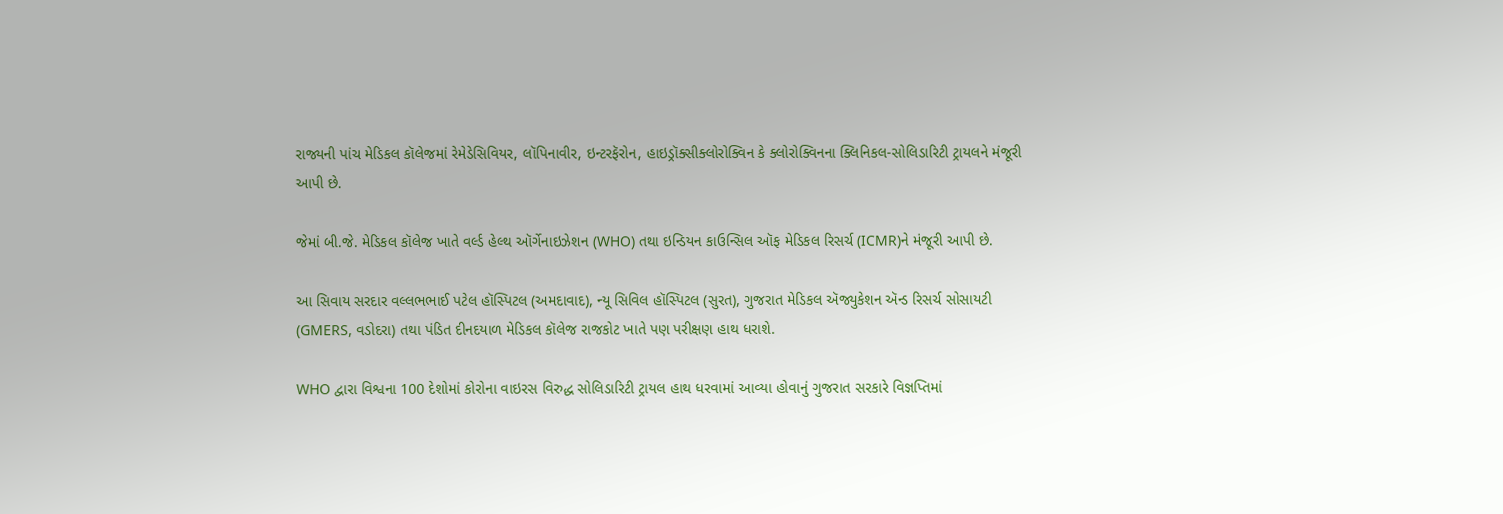રાજ્યની પાંચ મેડિકલ કૉલેજમાં રેમેડેસિવિયર, લૉપિનાવીર, ઇન્ટરફૅરોન, હાઇડ્રૉક્સીક્લોરોક્વિન કે ક્લોરોક્વિનના ક્લિનિકલ-સોલિડારિટી ટ્રાયલને મંજૂરી આપી છે.

જેમાં બી.જે. મેડિકલ કૉલેજ ખાતે વર્લ્ડ હેલ્થ ઑર્ગેનાઇઝેશન (WHO) તથા ઇન્ડિયન કાઉન્સિલ ઑફ મેડિકલ રિસર્ચ (ICMR)ને મંજૂરી આપી છે.

આ સિવાય સરદાર વલ્લભભાઈ પટેલ હૉસ્પિટલ (અમદાવાદ), ન્યૂ સિવિલ હૉસ્પિટલ (સુરત), ગુજરાત મેડિકલ ઍજ્યુકેશન ઍન્ડ રિસર્ચ સોસાયટી (GMERS, વડોદરા) તથા પંડિત દીનદયાળ મેડિકલ કૉલેજ રાજકોટ ખાતે પણ પરીક્ષણ હાથ ધરાશે.

WHO દ્વારા વિશ્વના 100 દેશોમાં કોરોના વાઇરસ વિરુદ્ધ સોલિડારિટી ટ્રાયલ હાથ ધરવામાં આવ્યા હોવાનું ગુજરાત સરકારે વિજ્ઞપ્તિમાં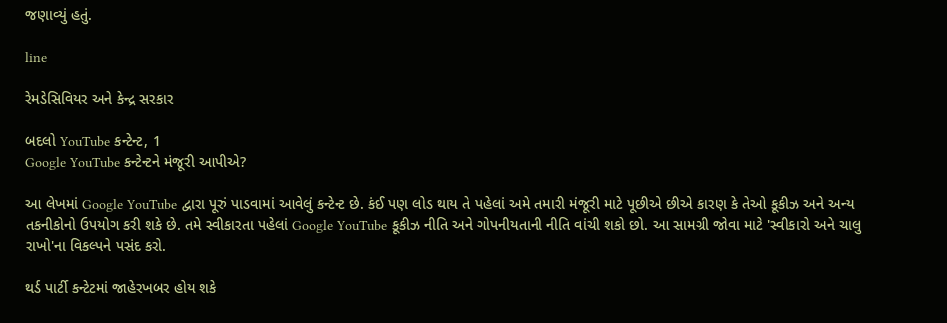જણાવ્યું હતું.

line

રેમડેસિવિયર અને કેન્દ્ર સરકાર

બદલો YouTube કન્ટેન્ટ, 1
Google YouTube કન્ટેન્ટને મંજૂરી આપીએ?

આ લેખમાં Google YouTube દ્વારા પૂરું પાડવામાં આવેલું કન્ટેન્ટ છે. કંઈ પણ લોડ થાય તે પહેલાં અમે તમારી મંજૂરી માટે પૂછીએ છીએ કારણ કે તેઓ કૂકીઝ અને અન્ય તકનીકોનો ઉપયોગ કરી શકે છે. તમે સ્વીકારતા પહેલાં Google YouTube કૂકીઝ નીતિ અને ગોપનીયતાની નીતિ વાંચી શકો છો. આ સામગ્રી જોવા માટે 'સ્વીકારો અને ચાલુ રાખો'ના વિકલ્પને પસંદ કરો.

થર્ડ પાર્ટી કન્ટેટમાં જાહેરખબર હોય શકે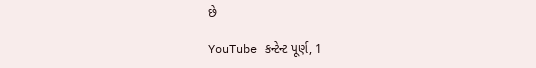છે

YouTube કન્ટેન્ટ પૂર્ણ, 1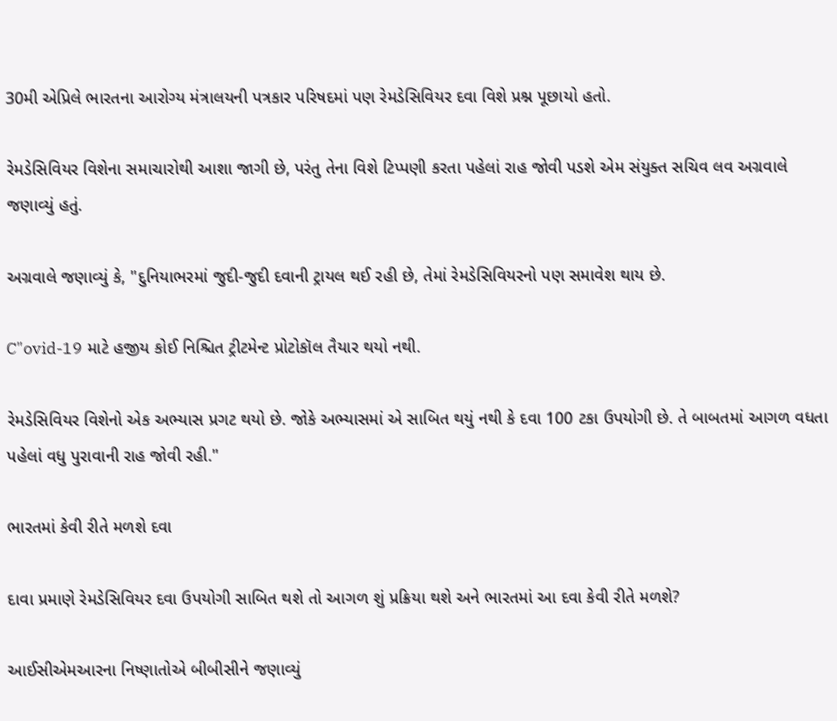30મી એપ્રિલે ભારતના આરોગ્ય મંત્રાલયની પત્રકાર પરિષદમાં પણ રેમડેસિવિયર દવા વિશે પ્રશ્ન પૂછાયો હતો.

રેમડેસિવિયર વિશેના સમાચારોથી આશા જાગી છે, પરંતુ તેના વિશે ટિપ્પણી કરતા પહેલાં રાહ જોવી પડશે એમ સંયુક્ત સચિવ લવ અગ્રવાલે જણાવ્યું હતું.

અગ્રવાલે જણાવ્યું કે, "દુનિયાભરમાં જુદી-જુદી દવાની ટ્રાયલ થઈ રહી છે, તેમાં રેમડેસિવિયરનો પણ સમાવેશ થાય છે.

C"ovid-19 માટે હજીય કોઈ નિશ્ચિત ટ્રીટમેન્ટ પ્રોટોકૉલ તૈયાર થયો નથી.

રેમડેસિવિયર વિશેનો એક અભ્યાસ પ્રગટ થયો છે. જોકે અભ્યાસમાં એ સાબિત થયું નથી કે દવા 100 ટકા ઉપયોગી છે. તે બાબતમાં આગળ વધતા પહેલાં વધુ પુરાવાની રાહ જોવી રહી."

ભારતમાં કેવી રીતે મળશે દવા

દાવા પ્રમાણે રેમડેસિવિયર દવા ઉપયોગી સાબિત થશે તો આગળ શું પ્રક્રિયા થશે અને ભારતમાં આ દવા કેવી રીતે મળશે?

આઈસીએમઆરના નિષ્ણાતોએ બીબીસીને જણાવ્યું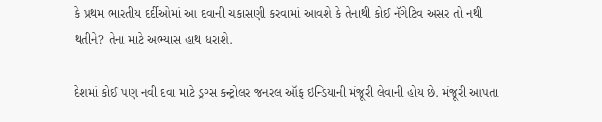કે પ્રથમ ભારતીય દર્દીઓમાં આ દવાની ચકાસણી કરવામાં આવશે કે તેનાથી કોઈ નૅગેટિવ અસર તો નથી થતીને? તેના માટે અભ્યાસ હાથ ધરાશે.

દેશમાં કોઈ પણ નવી દવા માટે ડ્રગ્સ કન્ટ્રોલર જનરલ ઑફ ઇન્ડિયાની મંજૂરી લેવાની હોય છે. મંજૂરી આપતા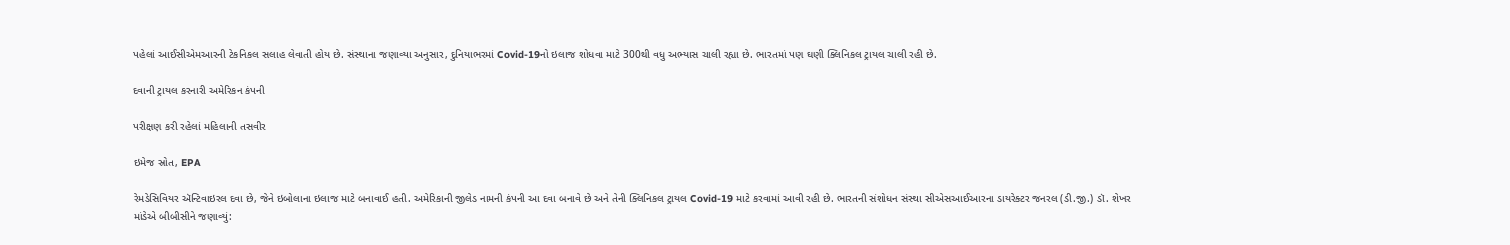પહેલાં આઈસીએમઆરની ટેકનિકલ સલાહ લેવાતી હોય છે. સંસ્થાના જણાવ્યા અનુસાર, દુનિયાભરમાં Covid-19નો ઇલાજ શોધવા માટે 300થી વધુ અભ્યાસ ચાલી રહ્યા છે. ભારતમાં પણ ઘણી ક્લિનિકલ ટ્રાયલ ચાલી રહી છે.

દવાની ટ્રાયલ કરનારી અમેરિકન કંપની

પરીક્ષણ કરી રહેલાં મહિલાની તસવીર

ઇમેજ સ્રોત, EPA

રેમડેસિવિયર ઍન્ટિવાઇરલ દવા છે, જેને ઇબોલાના ઇલાજ માટે બનાવાઈ હતી. અમેરિકાની જીલેડ નામની કંપની આ દવા બનાવે છે અને તેની ક્લિનિકલ ટ્રાયલ Covid-19 માટે કરવામાં આવી રહી છે. ભારતની સંશોધન સંસ્થા સીએસઆઈઆરના ડાયરેક્ટર જનરલ (ડી.જી.) ડૉ. શેખર માંડેએ બીબીસીને જણાવ્યું: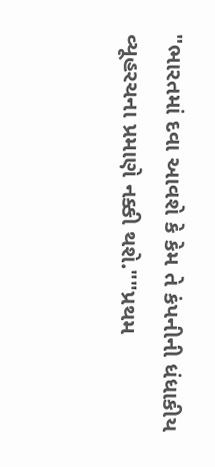"ભારતમાં દવા આવશે કે કેમ તે કંપનીની ધંધાકીય વ્યૂહરચના પ્રમાણે નક્કી થશે.""પ્રથમ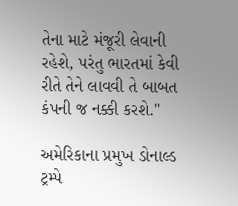તેના માટે મંજૂરી લેવાની રહેશે, પરંતુ ભારતમાં કેવી રીતે તેને લાવવી તે બાબત કંપની જ નક્કી કરશે."

અમેરિકાના પ્રમુખ ડોનાલ્ડ ટ્રમ્પે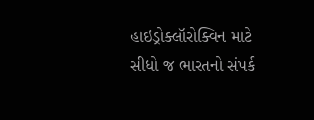હાઇડ્રોક્લૉરોક્વિન માટે સીધો જ ભારતનો સંપર્ક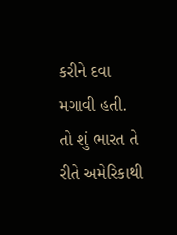કરીને દવા મગાવી હતી. તો શું ભારત તે રીતે અમેરિકાથી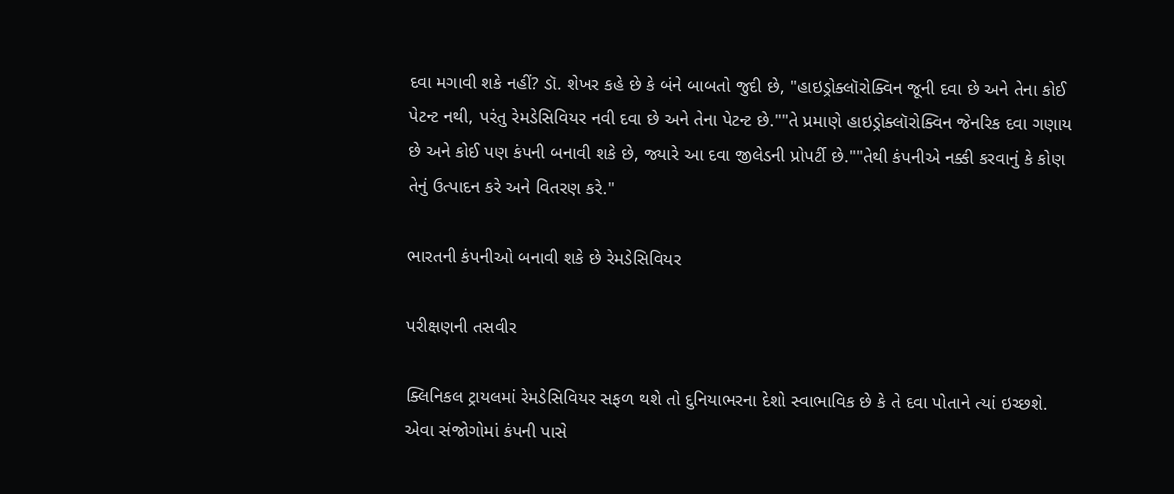દવા મગાવી શકે નહીં? ડૉ. શેખર કહે છે કે બંને બાબતો જુદી છે, "હાઇડ્રોક્લૉરોક્વિન જૂની દવા છે અને તેના કોઈ પેટન્ટ નથી, પરંતુ રેમડેસિવિયર નવી દવા છે અને તેના પેટન્ટ છે.""તે પ્રમાણે હાઇડ્રોક્લૉરોક્વિન જેનરિક દવા ગણાય છે અને કોઈ પણ કંપની બનાવી શકે છે, જ્યારે આ દવા જીલેડની પ્રોપર્ટી છે.""તેથી કંપનીએ નક્કી કરવાનું કે કોણ તેનું ઉત્પાદન કરે અને વિતરણ કરે."

ભારતની કંપનીઓ બનાવી શકે છે રેમડેસિવિયર

પરીક્ષણની તસવીર

ક્લિનિકલ ટ્રાયલમાં રેમડેસિવિયર સફળ થશે તો દુનિયાભરના દેશો સ્વાભાવિક છે કે તે દવા પોતાને ત્યાં ઇચ્છશે. એવા સંજોગોમાં કંપની પાસે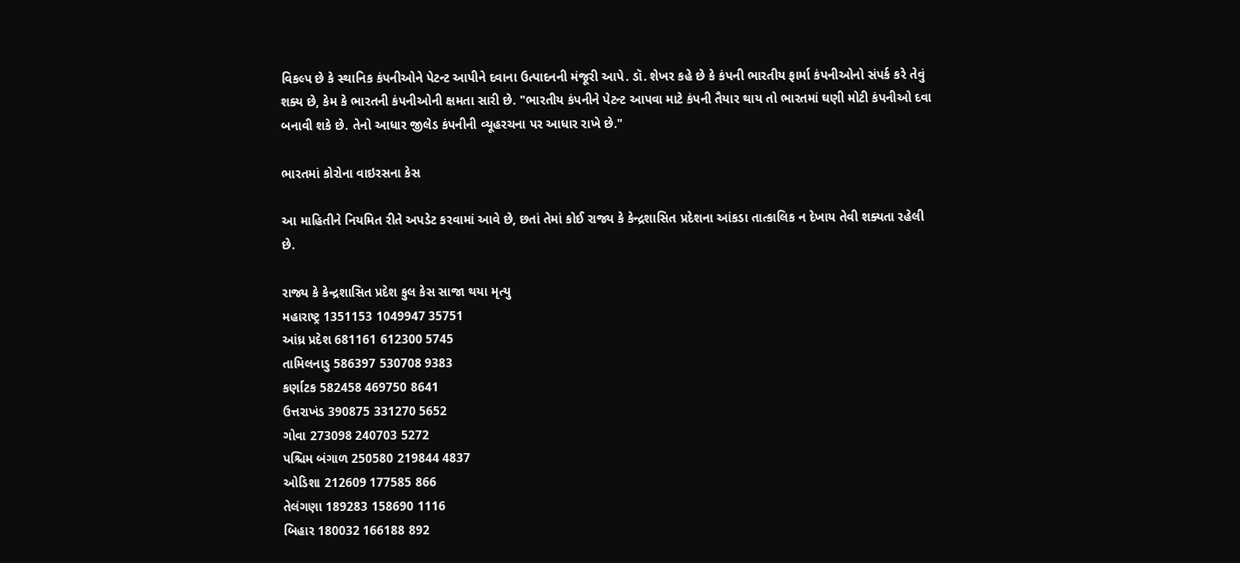વિકલ્પ છે કે સ્થાનિક કંપનીઓને પેટન્ટ આપીને દવાના ઉત્પાદનની મંજૂરી આપે. ડૉ. શેખર કહે છે કે કંપની ભારતીય ફાર્મા કંપનીઓનો સંપર્ક કરે તેવું શક્ય છે, કેમ કે ભારતની કંપનીઓની ક્ષમતા સારી છે. "ભારતીય કંપનીને પેટન્ટ આપવા માટે કંપની તૈયાર થાય તો ભારતમાં ઘણી મોટી કંપનીઓ દવા બનાવી શકે છે. તેનો આધાર જીલેડ કંપનીની વ્યૂહરચના પર આધાર રાખે છે."

ભારતમાં કોરોના વાઇરસના કેસ

આ માહિતીને નિયમિત રીતે અપડેટ કરવામાં આવે છે, છતાં તેમાં કોઈ રાજ્ય કે કેન્દ્રશાસિત પ્રદેશના આંકડા તાત્કાલિક ન દેખાય તેવી શક્યતા રહેલી છે.

રાજ્ય કે કેન્દ્રશાસિત પ્રદેશ કુલ કેસ સાજા થયા મૃત્યુ
મહારાષ્ટ્ર 1351153 1049947 35751
આંધ્ર પ્રદેશ 681161 612300 5745
તામિલનાડુ 586397 530708 9383
કર્ણાટક 582458 469750 8641
ઉત્તરાખંડ 390875 331270 5652
ગોવા 273098 240703 5272
પશ્ચિમ બંગાળ 250580 219844 4837
ઓડિશા 212609 177585 866
તેલંગણા 189283 158690 1116
બિહાર 180032 166188 892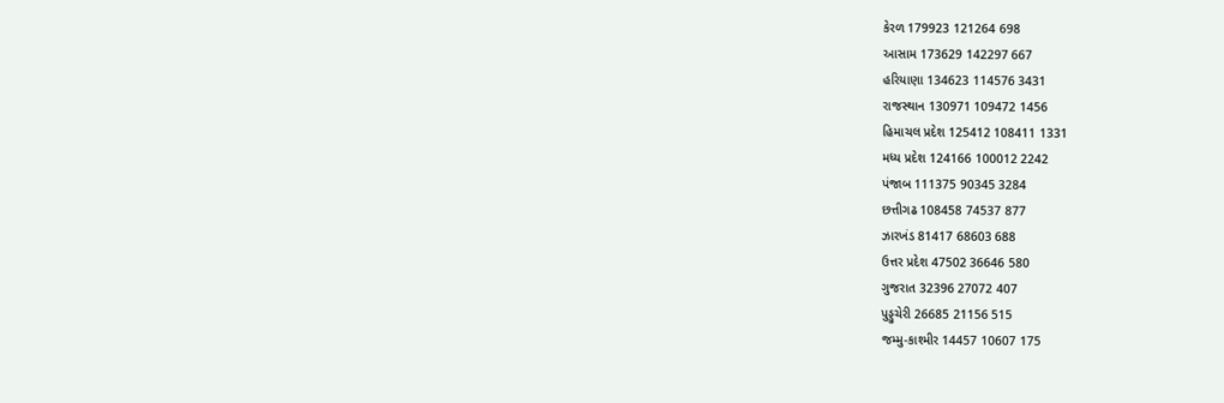કેરળ 179923 121264 698
આસામ 173629 142297 667
હરિયાણા 134623 114576 3431
રાજસ્થાન 130971 109472 1456
હિમાચલ પ્રદેશ 125412 108411 1331
મધ્ય પ્રદેશ 124166 100012 2242
પંજાબ 111375 90345 3284
છત્તીગઢ 108458 74537 877
ઝારખંડ 81417 68603 688
ઉત્તર પ્રદેશ 47502 36646 580
ગુજરાત 32396 27072 407
પુડ્ડુચેરી 26685 21156 515
જમ્મુ-કાશ્મીર 14457 10607 175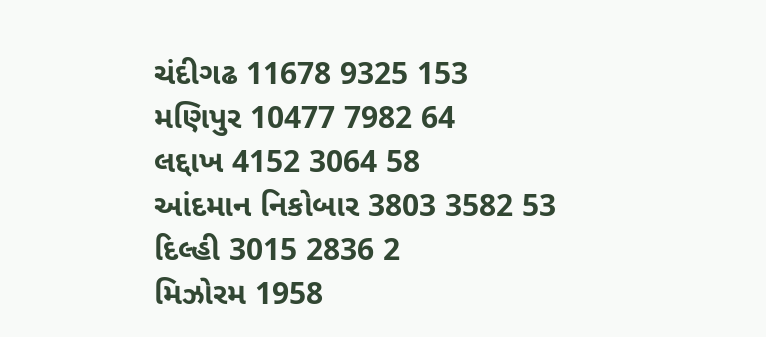ચંદીગઢ 11678 9325 153
મણિપુર 10477 7982 64
લદ્દાખ 4152 3064 58
આંદમાન નિકોબાર 3803 3582 53
દિલ્હી 3015 2836 2
મિઝોરમ 1958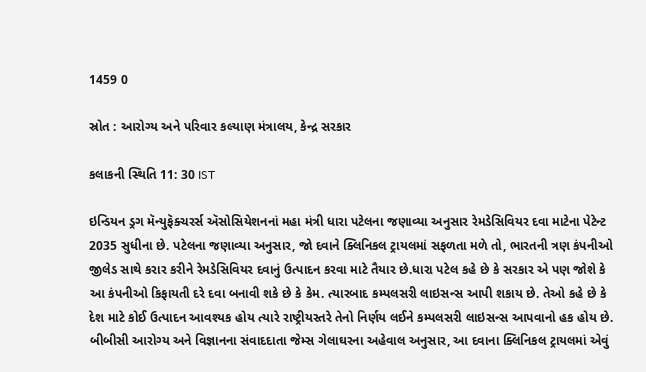1459 0

સ્રોત : આરોગ્ય અને પરિવાર કલ્યાણ મંત્રાલય, કેન્દ્ર સરકાર

કલાકની સ્થિતિ 11: 30 IST

ઇન્ડિયન ડ્રગ મૅન્યુફૅક્ચરર્સ ઍસોસિયેશનનાં મહા મંત્રી ધારા પટેલના જણાવ્યા અનુસાર રેમડેસિવિયર દવા માટેના પેટેન્ટ 2035 સુધીના છે. પટેલના જણાવ્યા અનુસાર, જો દવાને ક્લિનિકલ ટ્રાયલમાં સફળતા મળે તો, ભારતની ત્રણ કંપનીઓ જીલેડ સાથે કરાર કરીને રેમડેસિવિયર દવાનું ઉત્પાદન કરવા માટે તૈયાર છે.ધારા પટેલ કહે છે કે સરકાર એ પણ જોશે કે આ કંપનીઓ કિફાયતી દરે દવા બનાવી શકે છે કે કેમ. ત્યારબાદ કમ્પલસરી લાઇસન્સ આપી શકાય છે. તેઓ કહે છે કે દેશ માટે કોઈ ઉત્પાદન આવશ્યક હોય ત્યારે રાષ્ટ્રીયસ્તરે તેનો નિર્ણય લઈને કમ્પલસરી લાઇસન્સ આપવાનો હક હોય છે. બીબીસી આરોગ્ય અને વિજ્ઞાનના સંવાદદાતા જેમ્સ ગેલાઘરના અહેવાલ અનુસાર, આ દવાના ક્લિનિકલ ટ્રાયલમાં એવું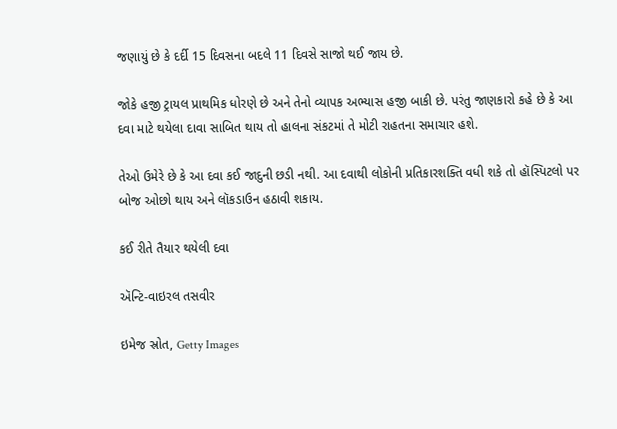જણાયું છે કે દર્દી 15 દિવસના બદલે 11 દિવસે સાજો થઈ જાય છે.

જોકે હજી ટ્રાયલ પ્રાથમિક ધોરણે છે અને તેનો વ્યાપક અભ્યાસ હજી બાકી છે. પરંતુ જાણકારો કહે છે કે આ દવા માટે થયેલા દાવા સાબિત થાય તો હાલના સંકટમાં તે મોટી રાહતના સમાચાર હશે.

તેઓ ઉમેરે છે કે આ દવા કઈ જાદુની છડી નથી. આ દવાથી લોકોની પ્રતિકારશક્તિ વધી શકે તો હૉસ્પિટલો પર બોજ ઓછો થાય અને લૉકડાઉન હઠાવી શકાય.

કઈ રીતે તૈયાર થયેલી દવા

ઍન્ટિ-વાઇરલ તસવીર

ઇમેજ સ્રોત, Getty Images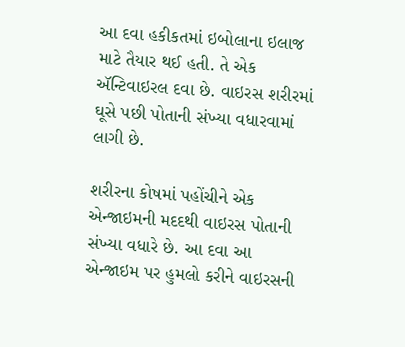આ દવા હકીકતમાં ઇબોલાના ઇલાજ માટે તૈયાર થઈ હતી. તે એક ઍન્ટિવાઇરલ દવા છે. વાઇરસ શરીરમાં ઘૂસે પછી પોતાની સંખ્યા વધારવામાં લાગી છે.

શરીરના કોષમાં પહોંચીને એક એન્જાઇમની મદદથી વાઇરસ પોતાની સંખ્યા વધારે છે. આ દવા આ એન્જાઇમ પર હુમલો કરીને વાઇરસની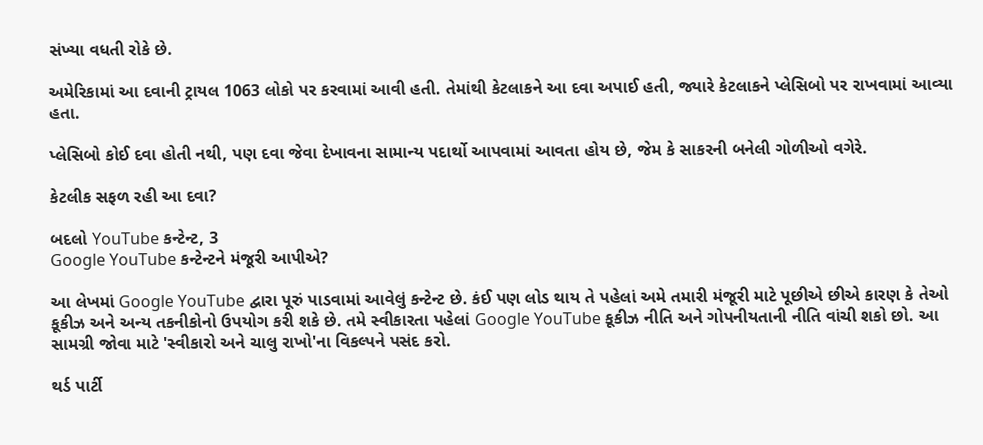સંખ્યા વધતી રોકે છે.

અમેરિકામાં આ દવાની ટ્રાયલ 1063 લોકો પર કરવામાં આવી હતી. તેમાંથી કેટલાકને આ દવા અપાઈ હતી, જ્યારે કેટલાકને પ્લેસિબો પર રાખવામાં આવ્યા હતા.

પ્લેસિબો કોઈ દવા હોતી નથી, પણ દવા જેવા દેખાવના સામાન્ય પદાર્થો આપવામાં આવતા હોય છે, જેમ કે સાકરની બનેલી ગોળીઓ વગેરે.

કેટલીક સફળ રહી આ દવા?

બદલો YouTube કન્ટેન્ટ, 3
Google YouTube કન્ટેન્ટને મંજૂરી આપીએ?

આ લેખમાં Google YouTube દ્વારા પૂરું પાડવામાં આવેલું કન્ટેન્ટ છે. કંઈ પણ લોડ થાય તે પહેલાં અમે તમારી મંજૂરી માટે પૂછીએ છીએ કારણ કે તેઓ કૂકીઝ અને અન્ય તકનીકોનો ઉપયોગ કરી શકે છે. તમે સ્વીકારતા પહેલાં Google YouTube કૂકીઝ નીતિ અને ગોપનીયતાની નીતિ વાંચી શકો છો. આ સામગ્રી જોવા માટે 'સ્વીકારો અને ચાલુ રાખો'ના વિકલ્પને પસંદ કરો.

થર્ડ પાર્ટી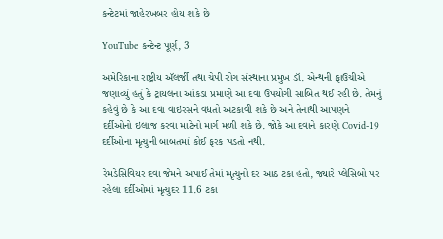કન્ટેટમાં જાહેરખબર હોય શકે છે

YouTube કન્ટેન્ટ પૂર્ણ, 3

અમેરિકાના રાષ્ટ્રીય ઍલર્જી તથા ચેપી રોગ સંસ્થાના પ્રમુખ ડૉ. એન્થની ફાઉચીએ જણાવ્યું હતું કે ટ્રાયલના આંકડા પ્રમાણે આ દવા ઉપયોગી સાબિત થઈ રહી છે. તેમનું કહેવું છે કે આ દવા વાઇરસને વધતો અટકાવી શકે છે અને તેનાથી આપણને દર્દીઓનો ઇલાજ કરવા માટેનો માર્ગ મળી શકે છે. જોકે આ દવાને કારણે Covid-19 દર્દીઓના મૃત્યુની બાબતમાં કોઈ ફરક પડતો નથી.

રેમડેસિવિયર દવા જેમને અપાઈ તેમાં મૃત્યુનો દર આઠ ટકા હતો, જ્યારે પ્લેસિબો પર રહેલા દર્દીઓમાં મૃત્યુદર 11.6 ટકા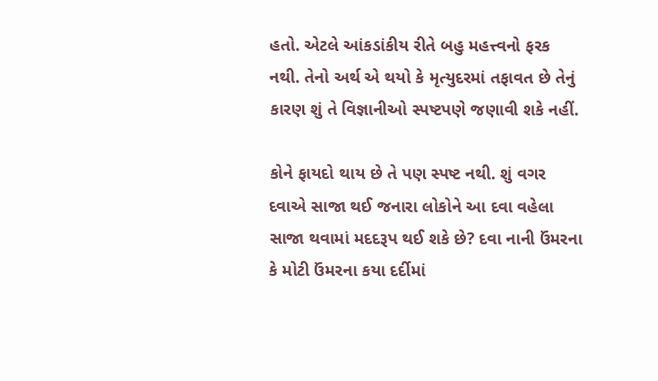હતો. એટલે આંકડાંકીય રીતે બહુ મહત્ત્વનો ફરક નથી. તેનો અર્થ એ થયો કે મૃત્યુદરમાં તફાવત છે તેનું કારણ શું તે વિજ્ઞાનીઓ સ્પષ્ટપણે જણાવી શકે નહીં.

કોને ફાયદો થાય છે તે પણ સ્પષ્ટ નથી. શું વગર દવાએ સાજા થઈ જનારા લોકોને આ દવા વહેલા સાજા થવામાં મદદરૂપ થઈ શકે છે? દવા નાની ઉંમરના કે મોટી ઉંમરના કયા દર્દીમાં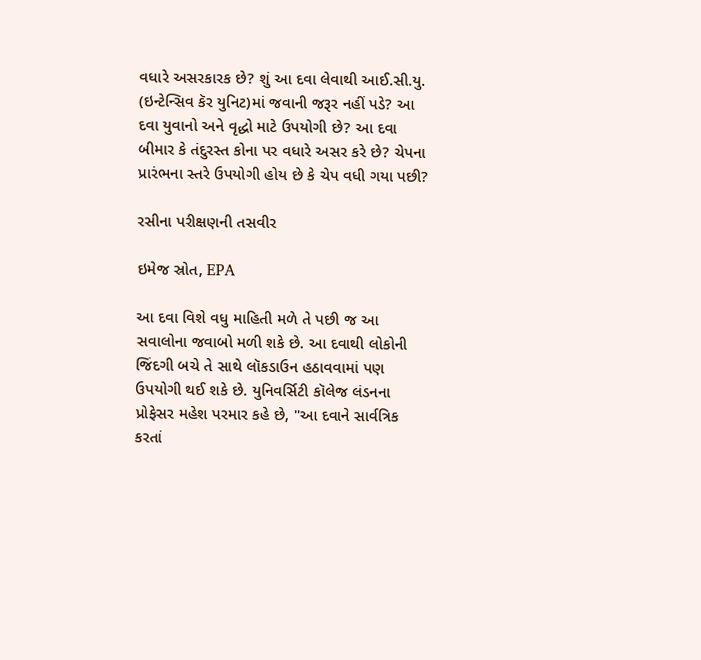વધારે અસરકારક છે? શું આ દવા લેવાથી આઈ.સી.યુ. (ઇન્ટેન્સિવ કૅર યુનિટ)માં જવાની જરૂર નહીં પડે? આ દવા યુવાનો અને વૃદ્ધો માટે ઉપયોગી છે? આ દવા બીમાર કે તંદુરસ્ત કોના પર વધારે અસર કરે છે? ચેપના પ્રારંભના સ્તરે ઉપયોગી હોય છે કે ચેપ વધી ગયા પછી?

રસીના પરીક્ષણની તસવીર

ઇમેજ સ્રોત, EPA

આ દવા વિશે વધુ માહિતી મળે તે પછી જ આ સવાલોના જવાબો મળી શકે છે. આ દવાથી લોકોની જિંદગી બચે તે સાથે લૉકડાઉન હઠાવવામાં પણ ઉપયોગી થઈ શકે છે. યુનિવર્સિટી કૉલેજ લંડનના પ્રોફેસર મહેશ પરમાર કહે છે, "આ દવાને સાર્વત્રિક કરતાં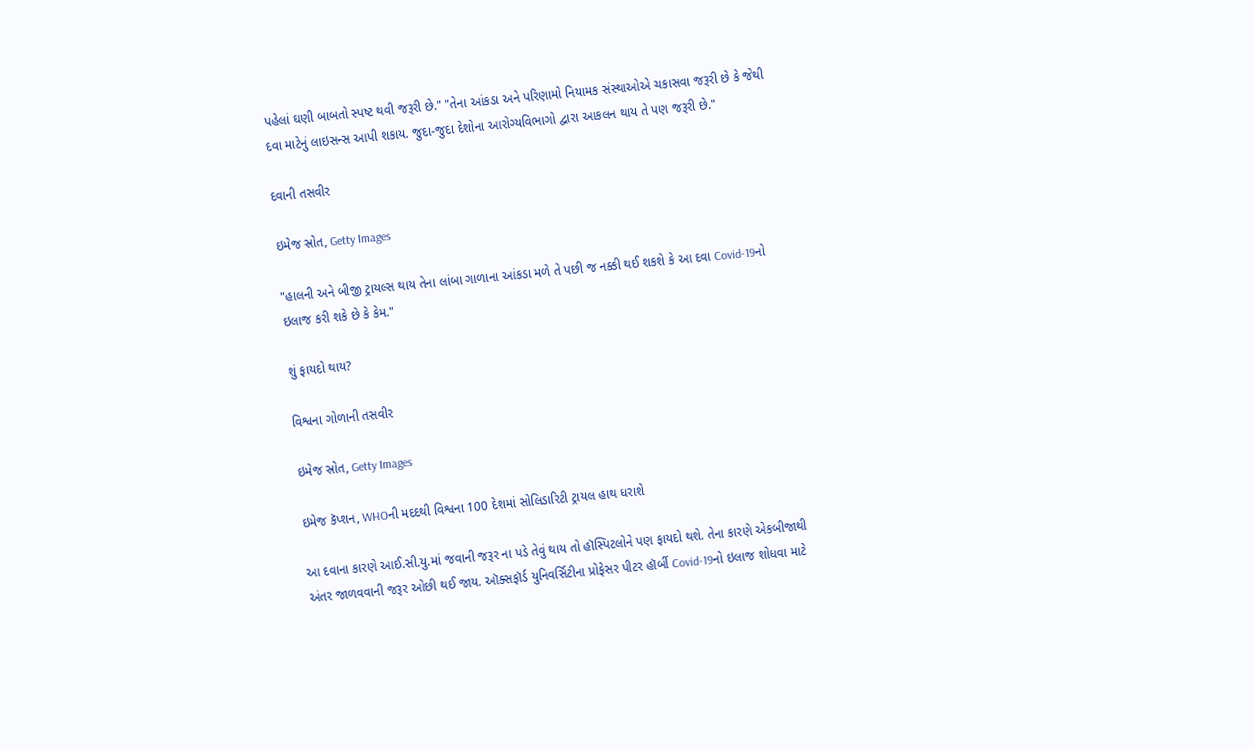પહેલાં ઘણી બાબતો સ્પષ્ટ થવી જરૂરી છે." "તેના આંકડા અને પરિણામો નિયામક સંસ્થાઓએ ચકાસવા જરૂરી છે કે જેથી દવા માટેનું લાઇસન્સ આપી શકાય. જુદા-જુદા દેશોના આરોગ્યવિભાગો દ્વારા આકલન થાય તે પણ જરૂરી છે."

દવાની તસવીર

ઇમેજ સ્રોત, Getty Images

"હાલની અને બીજી ટ્રાયલ્સ થાય તેના લાંબા ગાળાના આંકડા મળે તે પછી જ નક્કી થઈ શકશે કે આ દવા Covid-19નો ઇલાજ કરી શકે છે કે કેમ."

શું ફાયદો થાય?

વિશ્વના ગોળાની તસવીર

ઇમેજ સ્રોત, Getty Images

ઇમેજ કૅપ્શન, WHOની મદદથી વિશ્વના 100 દેશમાં સોલિડારિટી ટ્રાયલ હાથ ધરાશે

આ દવાના કારણે આઈ.સી.યુ.માં જવાની જરૂર ના પડે તેવું થાય તો હૉસ્પિટલોને પણ ફાયદો થશે. તેના કારણે એકબીજાથી અંતર જાળવવાની જરૂર ઓછી થઈ જાય. ઑક્સફૉર્ડ યુનિવર્સિટીના પ્રોફેસર પીટર હૉર્બી Covid-19નો ઇલાજ શોધવા માટે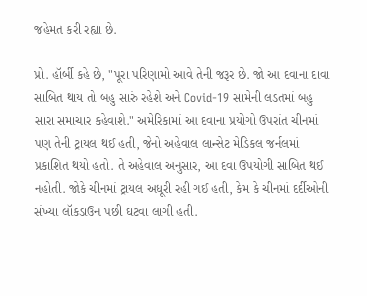જહેમત કરી રહ્યા છે.

પ્રો. હૉર્બી કહે છે, "પૂરા પરિણામો આવે તેની જરૂર છે. જો આ દવાના દાવા સાબિત થાય તો બહુ સારું રહેશે અને Covid-19 સામેની લડતમાં બહુ સારા સમાચાર કહેવાશે." અમેરિકામાં આ દવાના પ્રયોગો ઉપરાંત ચીનમાં પણ તેની ટ્રાયલ થઈ હતી, જેનો અહેવાલ લાન્સેટ મેડિકલ જર્નલમાં પ્રકાશિત થયો હતો. તે અહેવાલ અનુસાર, આ દવા ઉપયોગી સાબિત થઈ નહોતી. જોકે ચીનમાં ટ્રાયલ અધૂરી રહી ગઈ હતી, કેમ કે ચીનમાં દર્દીઓની સંખ્યા લૉકડાઉન પછી ઘટવા લાગી હતી.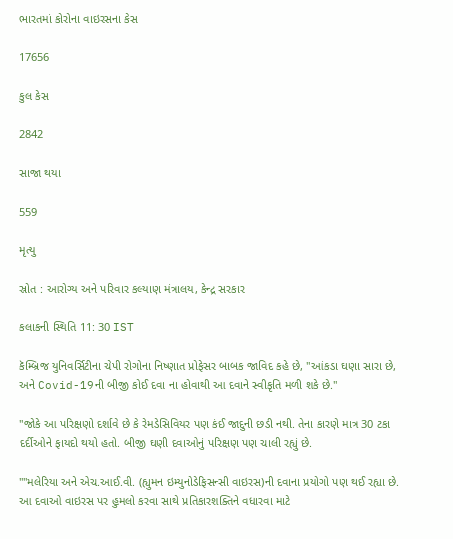ભારતમાં કોરોના વાઇરસના કેસ

17656

કુલ કેસ

2842

સાજા થયા

559

મૃત્યુ

સ્રોત : આરોગ્ય અને પરિવાર કલ્યાણ મંત્રાલય, કેન્દ્ર સરકાર

કલાકની સ્થિતિ 11: 30 IST

કૅમ્બ્રિજ યુનિવર્સિટીના ચેપી રોગોના નિષ્ણાત પ્રોફેસર બાબક જાવિદ કહે છે, "આંકડા ઘણા સારા છે, અને Covid-19ની બીજી કોઈ દવા ના હોવાથી આ દવાને સ્વીકૃતિ મળી શકે છે."

"જોકે આ પરિક્ષણો દર્શાવે છે કે રેમડેસિવિયર પણ કંઈ જાદુની છડી નથી. તેના કારણે માત્ર 30 ટકા દર્દીઓને ફાયદો થયો હતો. બીજી ઘણી દવાઓનું પરિક્ષણ પણ ચાલી રહ્યું છે.

""મલેરિયા અને એચ.આઈ.વી. (હ્યુમન ઇમ્યુનોડેફિસન્સી વાઇરસ)ની દવાના પ્રયોગો પણ થઈ રહ્યા છે. આ દવાઓ વાઇરસ પર હુમલો કરવા સાથે પ્રતિકારશક્તિને વધારવા માટે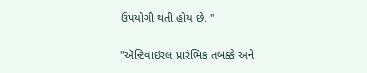ઉપયોગી થતી હોય છે. "

"ઍન્ટિવાઇરલ પ્રારંભિક તબક્કે અને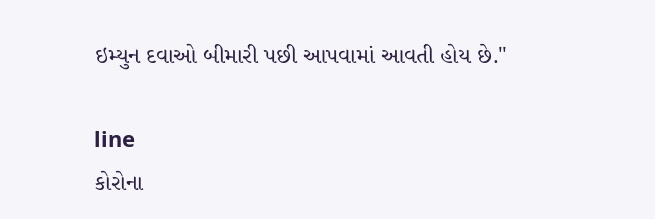ઇમ્યુન દવાઓ બીમારી પછી આપવામાં આવતી હોય છે."

line
કોરોના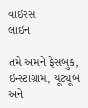વાઇરસ
લાઇન

તમે અમને ફેસબુક, ઇન્સ્ટાગ્રામ, યૂટ્યૂબ અને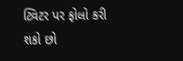ટ્વિટર પર ફોલો કરી શકો છો